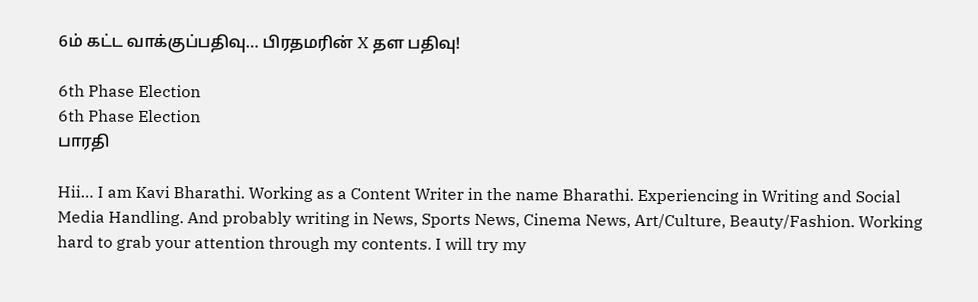6ம் கட்ட வாக்குப்பதிவு… பிரதமரின் X தள பதிவு!

6th Phase Election
6th Phase Election
பாரதி

Hii… I am Kavi Bharathi. Working as a Content Writer in the name Bharathi. Experiencing in Writing and Social Media Handling. And probably writing in News, Sports News, Cinema News, Art/Culture, Beauty/Fashion. Working hard to grab your attention through my contents. I will try my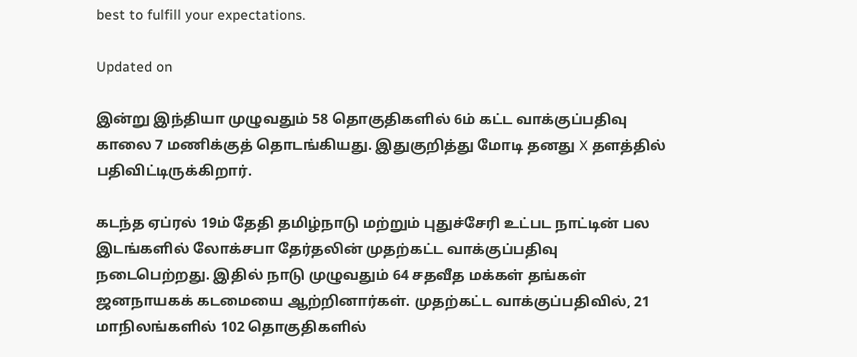best to fulfill your expectations.

Updated on

இன்று இந்தியா முழுவதும் 58 தொகுதிகளில் 6ம் கட்ட வாக்குப்பதிவு காலை 7 மணிக்குத் தொடங்கியது. இதுகுறித்து மோடி தனது X தளத்தில் பதிவிட்டிருக்கிறார்.

கடந்த ஏப்ரல் 19ம் தேதி தமிழ்நாடு மற்றும் புதுச்சேரி உட்பட நாட்டின் பல இடங்களில் லோக்சபா தேர்தலின் முதற்கட்ட வாக்குப்பதிவு நடைபெற்றது. இதில் நாடு முழுவதும் 64 சதவீத மக்கள் தங்கள் ஜனநாயகக் கடமையை ஆற்றினார்கள். முதற்கட்ட வாக்குப்பதிவில், 21 மாநிலங்களில் 102 தொகுதிகளில்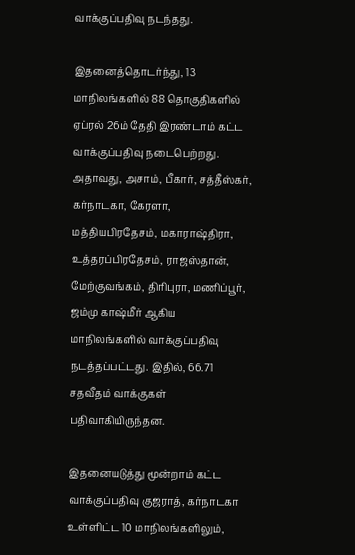வாக்குப்பதிவு நடந்தது.

இதனைத்தொடர்ந்து, 13 மாநிலங்களில் 88 தொகுதிகளில் ஏப்ரல் 26ம் தேதி இரண்டாம் கட்ட வாக்குப்பதிவு நடைபெற்றது. அதாவது, அசாம், பீகார், சத்தீஸ்கர், கர்நாடகா, கேரளா, மத்தியபிரதேசம், மகாராஷ்திரா, உத்தரப்பிரதேசம், ராஜஸ்தான், மேற்குவங்கம், திரிபுரா, மணிப்பூர், ஜம்மு காஷ்மீர் ஆகிய மாநிலங்களில் வாக்குப்பதிவு நடத்தப்பட்டது. இதில், 66.71 சதவீதம் வாக்குகள் பதிவாகியிருந்தன.

இதனையடுத்து மூன்றாம் கட்ட வாக்குப்பதிவு குஜராத், கர்நாடகா உள்ளிட்ட 10 மாநிலங்களிலும்,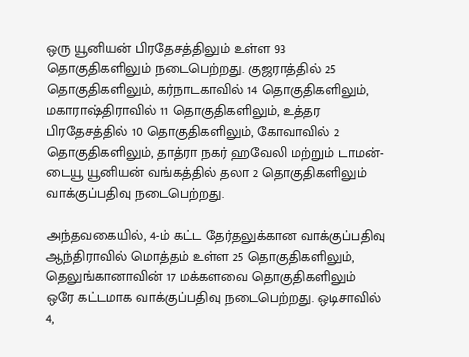ஒரு யூனியன் பிரதேசத்திலும் உள்ள 93 தொகுதிகளிலும் நடைபெற்றது. குஜராத்தில் 25 தொகுதிகளிலும், கர்நாடகாவில் 14 தொகுதிகளிலும், மகாராஷ்திராவில் 11 தொகுதிகளிலும், உத்தர பிரதேசத்தில் 10 தொகுதிகளிலும், கோவாவில் 2 தொகுதிகளிலும், தாத்ரா நகர் ஹவேலி மற்றும் டாமன்-டையூ யூனியன் வங்கத்தில் தலா 2 தொகுதிகளிலும் வாக்குப்பதிவு நடைபெற்றது.

அந்தவகையில், 4-ம் கட்ட தேர்தலுக்கான வாக்குப்பதிவு ஆந்திராவில் மொத்தம் உள்ள 25 தொகுதிகளிலும், தெலுங்கானாவின் 17 மக்களவை தொகுதிகளிலும்  ஒரே கட்டமாக வாக்குப்பதிவு நடைபெற்றது. ஒடிசாவில் 4,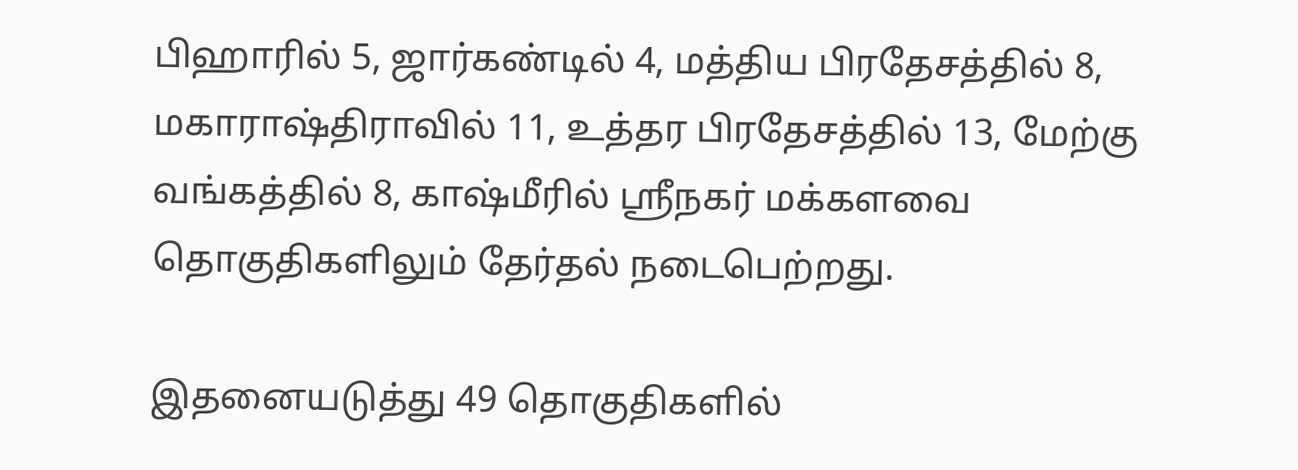பிஹாரில் 5, ஜார்கண்டில் 4, மத்திய பிரதேசத்தில் 8, மகாராஷ்திராவில் 11, உத்தர பிரதேசத்தில் 13, மேற்கு வங்கத்தில் 8, காஷ்மீரில் ஸ்ரீநகர் மக்களவை தொகுதிகளிலும் தேர்தல் நடைபெற்றது.

இதனையடுத்து 49 தொகுதிகளில்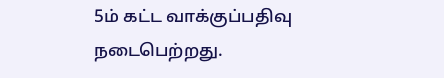5ம் கட்ட வாக்குப்பதிவு நடைபெற்றது.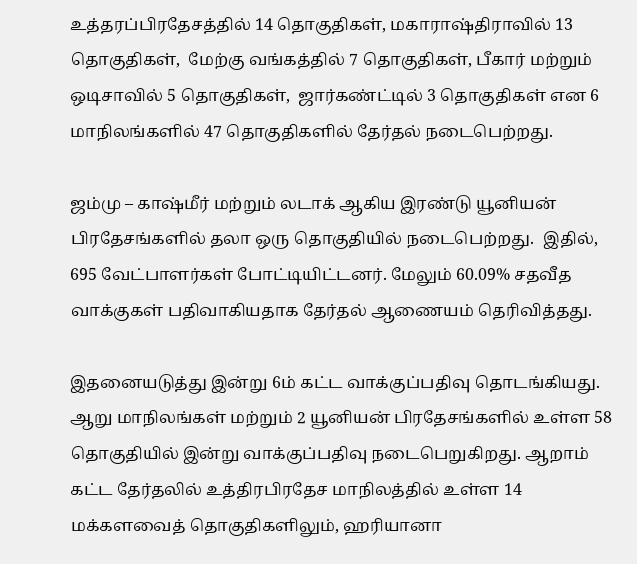உத்தரப்பிரதேசத்தில் 14 தொகுதிகள், மகாராஷ்திராவில் 13 தொகுதிகள்,  மேற்கு வங்கத்தில் 7 தொகுதிகள், பீகார் மற்றும் ஒடிசாவில் 5 தொகுதிகள்,  ஜார்கண்ட்டில் 3 தொகுதிகள் என 6 மாநிலங்களில் 47 தொகுதிகளில் தேர்தல் நடைபெற்றது.

ஜம்மு – காஷ்மீர் மற்றும் லடாக் ஆகிய இரண்டு யூனியன் பிரதேசங்களில் தலா ஒரு தொகுதியில் நடைபெற்றது.  இதில், 695 வேட்பாளர்கள் போட்டியிட்டனர். மேலும் 60.09% சதவீத வாக்குகள் பதிவாகியதாக தேர்தல் ஆணையம் தெரிவித்தது.

இதனையடுத்து இன்று 6ம் கட்ட வாக்குப்பதிவு தொடங்கியது. ஆறு மாநிலங்கள் மற்றும் 2 யூனியன் பிரதேசங்களில் உள்ள 58 தொகுதியில் இன்று வாக்குப்பதிவு நடைபெறுகிறது. ஆறாம் கட்ட தேர்தலில் உத்திரபிரதேச மாநிலத்தில் உள்ள 14 மக்களவைத் தொகுதிகளிலும், ஹரியானா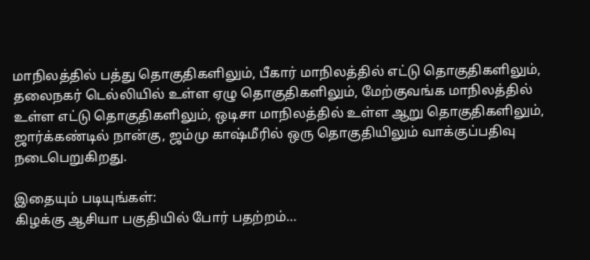மாநிலத்தில் பத்து தொகுதிகளிலும், பீகார் மாநிலத்தில் எட்டு தொகுதிகளிலும், தலைநகர் டெல்லியில் உள்ள ஏழு தொகுதிகளிலும், மேற்குவங்க மாநிலத்தில் உள்ள எட்டு தொகுதிகளிலும், ஒடிசா மாநிலத்தில் உள்ள ஆறு தொகுதிகளிலும், ஜார்க்கண்டில் நான்கு, ஜம்மு காஷ்மீரில் ஒரு தொகுதியிலும் வாக்குப்பதிவு நடைபெறுகிறது.

இதையும் படியுங்கள்:
கிழக்கு ஆசியா பகுதியில் போர் பதற்றம்…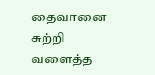தைவானை சுற்றி வளைத்த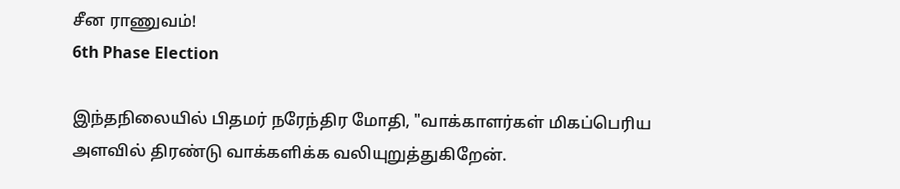சீன ராணுவம்!
6th Phase Election

இந்தநிலையில் பிதமர் நரேந்திர மோதி, "வாக்காளர்கள் மிகப்பெரிய அளவில் திரண்டு வாக்களிக்க வலியுறுத்துகிறேன்.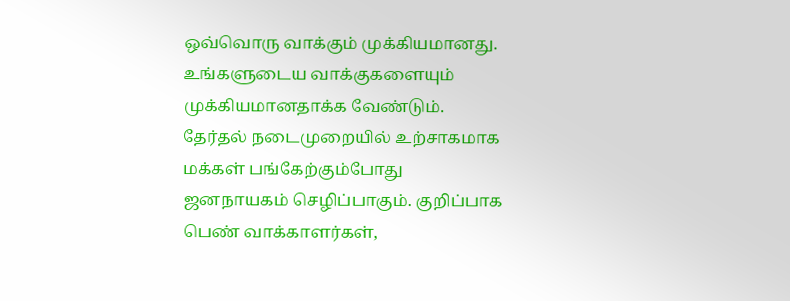ஒவ்வொரு வாக்கும் முக்கியமானது. உங்களுடைய வாக்குகளையும் முக்கியமானதாக்க வேண்டும். தேர்தல் நடைமுறையில் உற்சாகமாக மக்கள் பங்கேற்கும்போது ஜனநாயகம் செழிப்பாகும். குறிப்பாக பெண் வாக்காளர்கள்,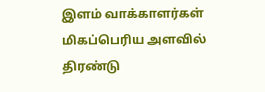இளம் வாக்காளர்கள் மிகப்பெரிய அளவில் திரண்டு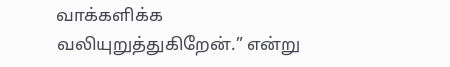வாக்களிக்க வலியுறுத்துகிறேன்.” என்று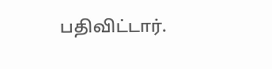பதிவிட்டார்.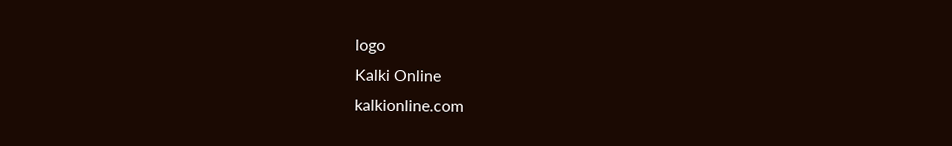logo
Kalki Online
kalkionline.com